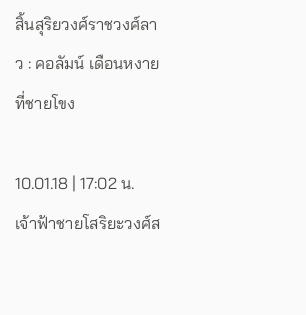สิ้นสุริยวงศ์ราชวงศ์ลาว : คอลัมน์ เดือนหงายที่ชายโขง

10.01.18 | 17:02 น.
เจ้าฟ้าชายโสริยะวงศ์ส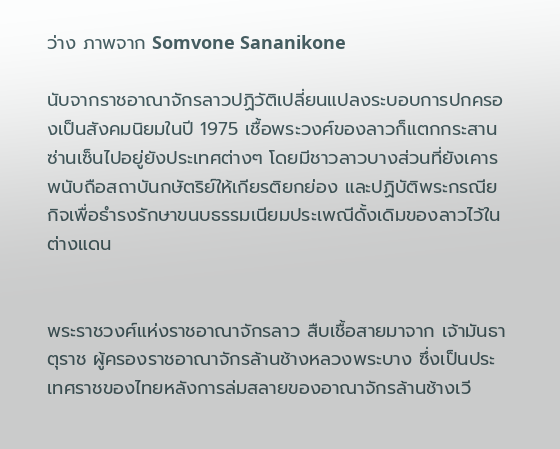ว่าง ภาพจาก Somvone Sananikone

นับจากราชอาณาจักรลาวปฏิวัติเปลี่ยนแปลงระบอบการปกครองเป็นสังคมนิยมในปี 1975 เชื้อพระวงศ์ของลาวก็แตกกระสานซ่านเซ็นไปอยู่ยังประเทศต่างๆ โดยมีชาวลาวบางส่วนที่ยังเคารพนับถือสถาบันกษัตริย์ให้เกียรติยกย่อง และปฏิบัติพระกรณียกิจเพื่อธำรงรักษาขนบธรรมเนียมประเพณีดั้งเดิมของลาวไว้ในต่างแดน


พระราชวงศ์แห่งราชอาณาจักรลาว สืบเชื้อสายมาจาก เจ้ามันธาตุราช ผู้ครองราชอาณาจักรล้านช้างหลวงพระบาง ซึ่งเป็นประเทศราชของไทยหลังการล่มสลายของอาณาจักรล้านช้างเวี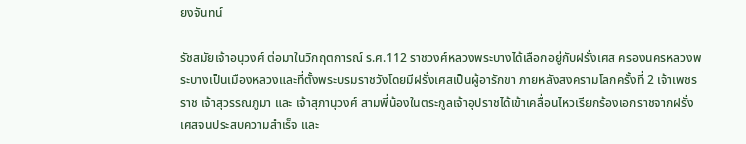ยงจันทน์

รัชสมัยเจ้าอนุวงศ์ ต่อมาในวิกฤตการณ์ ร.ศ.112 ราชวงศ์หลวงพระบางได้เลือกอยู่กับฝรั่งเศส ครองนครหลวงพระบางเป็นเมืองหลวงและที่ตั้งพระบรมราชวังโดยมีฝรั่งเศสเป็นผู้อารักขา ภายหลังสงครามโลกครั้งที่ 2 เจ้าเพชรราช เจ้าสุวรรณภูมา และ เจ้าสุภานุวงศ์ สามพี่น้องในตระกูลเจ้าอุปราชได้เข้าเคลื่อนไหวเรียกร้องเอกราชจากฝรั่งเศสจนประสบความสำเร็จ และ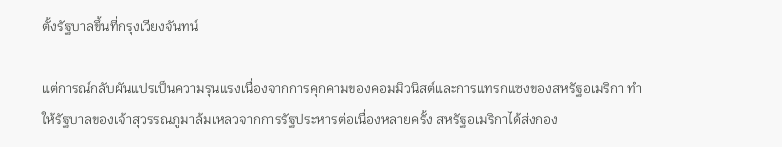ตั้งรัฐบาลขึ้นที่กรุงเวียงจันทน์

แต่การณ์กลับผันแปรเป็นความรุนแรงเนื่องจากการคุกคามของคอมมิวนิสต์และการแทรกแซงของสหรัฐอเมริกา ทำให้รัฐบาลของเจ้าสุวรรณภูมาล้มเหลวจากการรัฐประหารต่อเนื่องหลายครั้ง สหรัฐอเมริกาได้ส่งกอง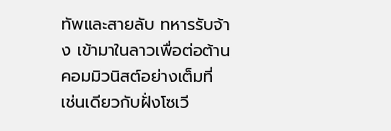ทัพและสายลับ ทหารรับจ้าง เข้ามาในลาวเพื่อต่อต้านคอมมิวนิสต์อย่างเต็มที่ เช่นเดียวกับฝั่งโซเวี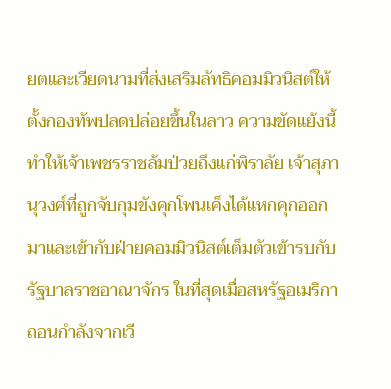ยตและเวียดนามที่ส่งเสริมลัทธิคอมมิวนิสต์ให้ตั้งกองทัพปลดปล่อยขึ้นในลาว ความขัดแย้งนี้ทำให้เจ้าเพชรราชล้มป่วยถึงแก่พิราลัย เจ้าสุภานุวงศ์ที่ถูกจับกุมขังคุกโพนเค็งได้แหกคุกออกมาและเข้ากับฝ่ายคอมมิวนิสต์เต็มตัวเข้ารบกับรัฐบาลราชอาณาจักร ในที่สุดเมื่อสหรัฐอเมริกาถอนกำลังจากเวี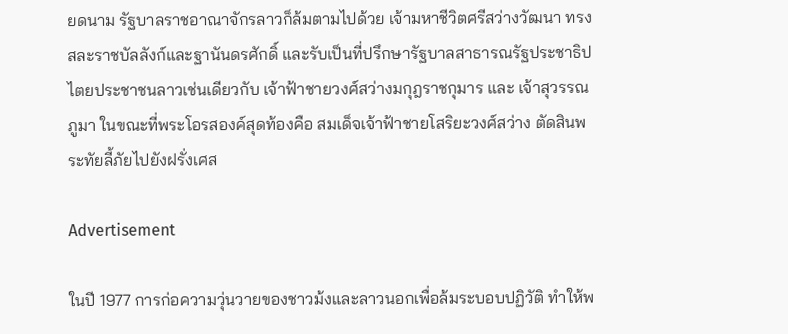ยดนาม รัฐบาลราชอาณาจักรลาวก็ล้มตามไปด้วย เจ้ามหาชีวิตศรีสว่างวัฒนา ทรงสละราชบัลลังก์และฐานันดรศักดิ์ และรับเป็นที่ปรึกษารัฐบาลสาธารณรัฐประชาธิปไตยประชาชนลาวเช่นเดียวกับ เจ้าฟ้าชายวงศ์สว่างมกุฎราชกุมาร และ เจ้าสุวรรณภูมา ในขณะที่พระโอรสองค์สุดท้องคือ สมเด็จเจ้าฟ้าชายโสริยะวงศ์สว่าง ตัดสินพระทัยลี้ภัยไปยังฝรั่งเศส

Advertisement

ในปี 1977 การก่อความวุ่นวายของชาวม้งและลาวนอกเพื่อล้มระบอบปฏิวัติ ทำให้พ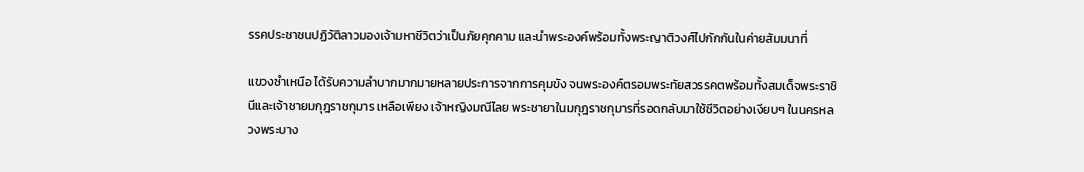รรคประชาชนปฏิวัติลาวมองเจ้ามหาชีวิตว่าเป็นภัยคุกคาม และนำพระองค์พร้อมทั้งพระญาติวงศ์ไปกักกันในค่ายสัมมนาที่

แขวงซำเหนือ ได้รับความลำบากมากมายหลายประการจากการคุมขัง จนพระองค์ตรอมพระทัยสวรรคตพร้อมทั้งสมเด็จพระราชินีและเจ้าชายมกุฎราชกุมาร เหลือเพียง เจ้าหญิงมณีไลย พระชายาในมกุฎราชกุมารที่รอดกลับมาใช้ชีวิตอย่างเงียบๆ ในนครหลวงพระบาง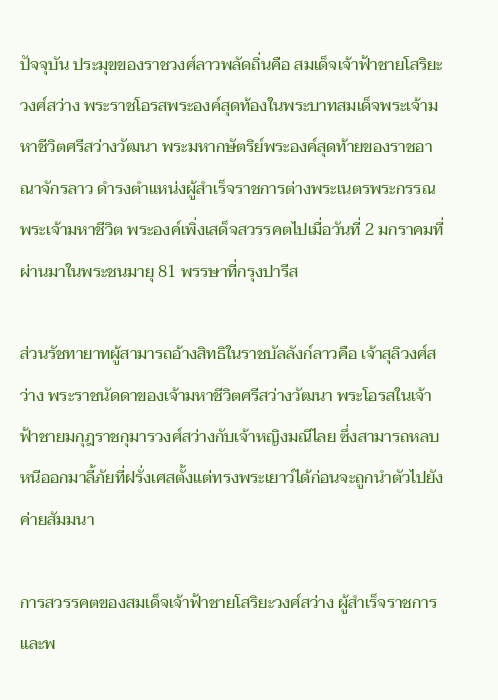ปัจจุบัน ประมุขของราชวงศ์ลาวพลัดถิ่นคือ สมเด็จเจ้าฟ้าชายโสริยะวงศ์สว่าง พระราชโอรสพระองค์สุดท้องในพระบาทสมเด็จพระเจ้ามหาชีวิตศรีสว่างวัฒนา พระมหากษัตริย์พระองค์สุดท้ายของราชอาณาจักรลาว ดำรงตำแหน่งผู้สำเร็จราชการต่างพระเนตรพระกรรณพระเจ้ามหาชีวิต พระองค์เพิ่งเสด็จสวรรคตไปเมื่อวันที่ 2 มกราคมที่ผ่านมาในพระชนมายุ 81 พรรษาที่กรุงปารีส

ส่วนรัชทายาทผู้สามารถอ้างสิทธิในราชบัลลังก์ลาวคือ เจ้าสุลิวงศ์สว่าง พระราชนัดดาของเจ้ามหาชีวิตศรีสว่างวัฒนา พระโอรสในเจ้าฟ้าชายมกุฎราชกุมารวงศ์สว่างกับเจ้าหญิงมณีไลย ซึ่งสามารถหลบหนีออกมาลี้ภัยที่ฝรั่งเศสตั้งแต่ทรงพระเยาว์ได้ก่อนจะถูกนำตัวไปยังค่ายสัมมนา

การสวรรคตของสมเด็จเจ้าฟ้าชายโสริยะวงศ์สว่าง ผู้สำเร็จราชการและพ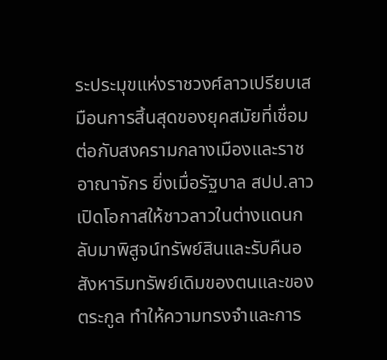ระประมุขแห่งราชวงศ์ลาวเปรียบเสมือนการสิ้นสุดของยุคสมัยที่เชื่อมต่อกับสงครามกลางเมืองและราชอาณาจักร ยิ่งเมื่อรัฐบาล สปป.ลาว เปิดโอกาสให้ชาวลาวในต่างแดนกลับมาพิสูจน์ทรัพย์สินและรับคืนอสังหาริมทรัพย์เดิมของตนและของตระกูล ทำให้ความทรงจำและการ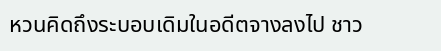หวนคิดถึงระบอบเดิมในอดีตจางลงไป ชาว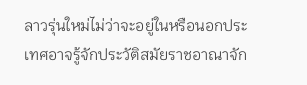ลาวรุ่นใหม่ไม่ว่าจะอยู่ในหรือนอกประเทศอาจรู้จักประวัติสมัยราชอาณาจัก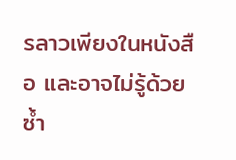รลาวเพียงในหนังสือ และอาจไม่รู้ด้วยซ้ำ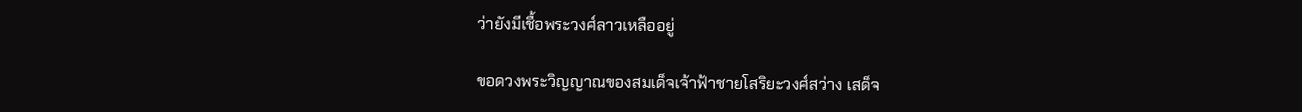ว่ายังมีเชื้อพระวงศ์ลาวเหลืออยู่

ขอดวงพระวิญญาณของสมเด็จเจ้าฟ้าชายโสริยะวงศ์สว่าง เสด็จ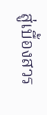สู่เบื้องสวร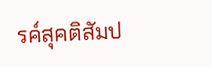รค์สุคติสัมป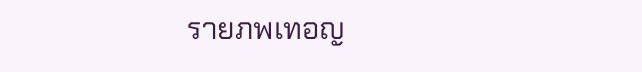รายภพเทอญ